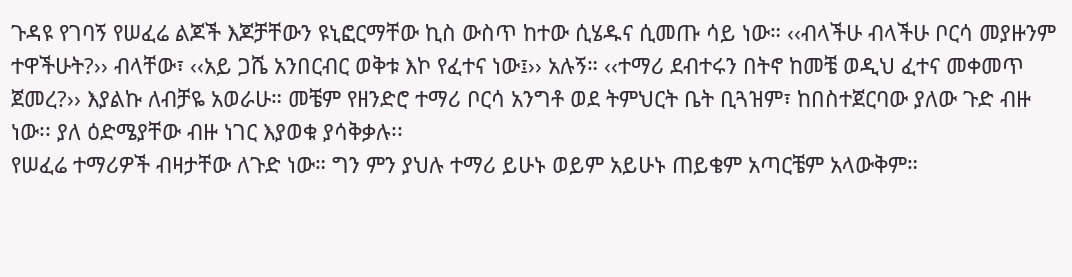ጉዳዩ የገባኝ የሠፈሬ ልጆች እጆቻቸውን ዩኒፎርማቸው ኪስ ውስጥ ከተው ሲሄዱና ሲመጡ ሳይ ነው። ‹‹ብላችሁ ብላችሁ ቦርሳ መያዙንም ተዋችሁት?›› ብላቸው፣ ‹‹አይ ጋሼ አንበርብር ወቅቱ እኮ የፈተና ነው፤›› አሉኝ። ‹‹ተማሪ ደብተሩን በትኖ ከመቼ ወዲህ ፈተና መቀመጥ ጀመረ?›› እያልኩ ለብቻዬ አወራሁ። መቼም የዘንድሮ ተማሪ ቦርሳ አንግቶ ወደ ትምህርት ቤት ቢጓዝም፣ ከበስተጀርባው ያለው ጉድ ብዙ ነው፡፡ ያለ ዕድሜያቸው ብዙ ነገር እያወቁ ያሳቅቃሉ፡፡
የሠፈሬ ተማሪዎች ብዛታቸው ለጉድ ነው። ግን ምን ያህሉ ተማሪ ይሁኑ ወይም አይሁኑ ጠይቄም አጣርቼም አላውቅም።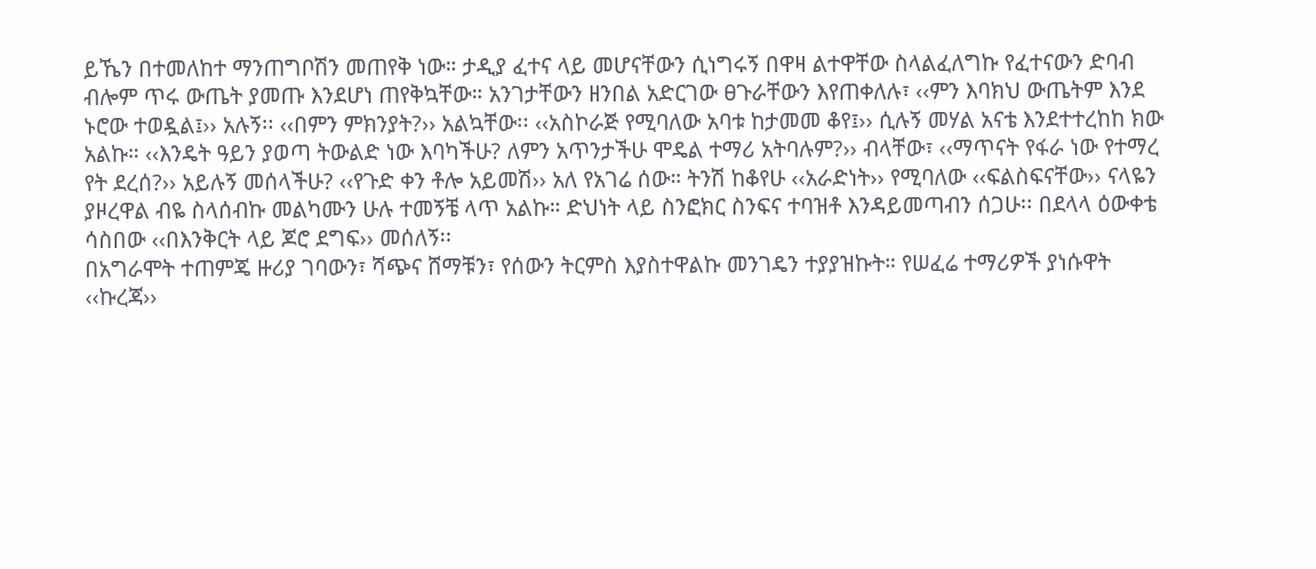ይኼን በተመለከተ ማንጠግቦሽን መጠየቅ ነው። ታዲያ ፈተና ላይ መሆናቸውን ሲነግሩኝ በዋዛ ልተዋቸው ስላልፈለግኩ የፈተናውን ድባብ ብሎም ጥሩ ውጤት ያመጡ እንደሆነ ጠየቅኳቸው። አንገታቸውን ዘንበል አድርገው ፀጉራቸውን እየጠቀለሉ፣ ‹‹ምን እባክህ ውጤትም እንደ ኑሮው ተወዷል፤›› አሉኝ፡፡ ‹‹በምን ምክንያት?›› አልኳቸው፡፡ ‹‹አስኮራጅ የሚባለው አባቱ ከታመመ ቆየ፤›› ሲሉኝ መሃል አናቴ እንደተተረከከ ክው አልኩ። ‹‹እንዴት ዓይን ያወጣ ትውልድ ነው እባካችሁ? ለምን አጥንታችሁ ሞዴል ተማሪ አትባሉም?›› ብላቸው፣ ‹‹ማጥናት የፋራ ነው የተማረ የት ደረሰ?›› አይሉኝ መሰላችሁ? ‹‹የጉድ ቀን ቶሎ አይመሽ›› አለ የአገሬ ሰው። ትንሽ ከቆየሁ ‹‹አራድነት›› የሚባለው ‹‹ፍልስፍናቸው›› ናላዬን ያዞረዋል ብዬ ስላሰብኩ መልካሙን ሁሉ ተመኝቼ ላጥ አልኩ። ድህነት ላይ ስንፎክር ስንፍና ተባዝቶ እንዳይመጣብን ሰጋሁ፡፡ በደላላ ዕውቀቴ ሳስበው ‹‹በእንቅርት ላይ ጆሮ ደግፍ›› መሰለኝ፡፡
በአግራሞት ተጠምጄ ዙሪያ ገባውን፣ ሻጭና ሸማቹን፣ የሰውን ትርምስ እያስተዋልኩ መንገዴን ተያያዝኩት። የሠፈሬ ተማሪዎች ያነሱዋት ‹‹ኩረጃ››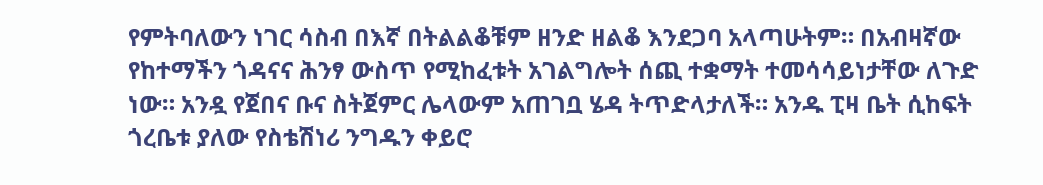የምትባለውን ነገር ሳስብ በእኛ በትልልቆቹም ዘንድ ዘልቆ እንደጋባ አላጣሁትም። በአብዛኛው የከተማችን ጎዳናና ሕንፃ ውስጥ የሚከፈቱት አገልግሎት ሰጪ ተቋማት ተመሳሳይነታቸው ለጉድ ነው። አንዷ የጀበና ቡና ስትጀምር ሌላውም አጠገቧ ሄዳ ትጥድላታለች። አንዱ ፒዛ ቤት ሲከፍት ጎረቤቱ ያለው የስቴሽነሪ ንግዱን ቀይሮ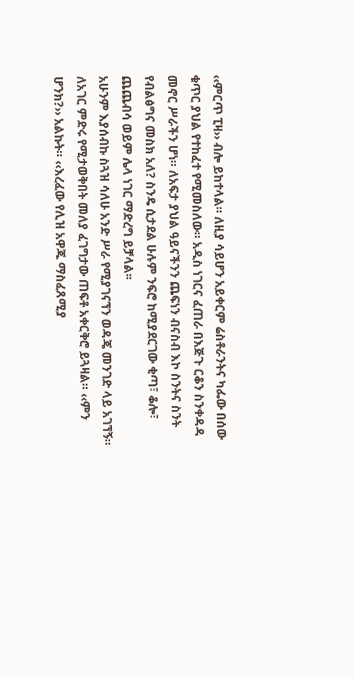‹‹ምርጥ ፒዛ›› ብሎ ይከተላል። ለዚያ ሳይሆን አይቀርም ሬስቶራንትና ካፌው በሰው ቁጥር ያህል የተከፈተ የሚመስለው። አዲስ ነገርና ፈጠራ በእጅጉ ርቆን ስንቀዳዳ መኖር ሥራችን ሆነ። ለአፍታ ያህል ዓይናችንን ጨፍነን ብናስብ እኮ ስንትና ስንት የብልፅግና መስክ አለ? ስንዴ ሲታደል ሁሉም ንፍሮ ከሚያደርገው ቂጣ፣ ቆሎ፣ ጨጨብሳ ወይም ሌላ ነገር ማድረግ ይቻላል፡፡
አሁንም እያሰብኩ ስጓዝ ሳለሁ አንድ ሥራ የሚያገናኘን ወዳጄ መንገድ ላይ አገኘኝ። ለአገር ምድሩ የሚታወቅበት መለያ ፈገግታው ጠፍቶ አቀርቅሮ ይጓዛል። ‹‹ምን ሆንክ?›› አልኩት። ‹‹እረፈው የሊዝ አዋጁ ማስፈጸሚያ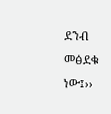ደንብ መፅደቁ ነው፤››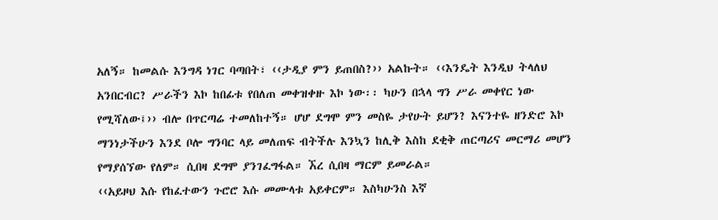አለኝ። ከመልሱ እንግዳ ነገር ባጣበት፣ ‹‹ታዲያ ምን ይጠበስ?›› አልኩት። ‹‹እንዴት እንዲህ ትላለህ አንበርብር? ሥራችን እኮ ከበፊቱ የበለጠ መቀዝቀዙ እኮ ነው፡፡ ካሁን በኋላ ግን ሥራ መቀየር ነው የሚሻለው፤›› ብሎ በጥርጣሬ ተመለከተኝ። ሆሆ ደግሞ ምን መስዬ ታየሁት ይሆን? እናንተዬ ዘንድሮ እኮ ማንነታችሁን እንደ ቦሎ ግንባር ላይ መለጠፍ ብትችሉ እንኳን ከሊቅ እስከ ደቂቅ ጠርጣሪና መርማሪ መሆን የማያሰኘው የለም። ሲበዛ ደግሞ ያንገፈግፋል። ኧረ ሲበዛ ማርም ይመራል።
‹‹አይዞህ እሱ የከፈተውን ጉሮሮ እሱ መሙላቱ አይቀርም። እስካሁንስ እኛ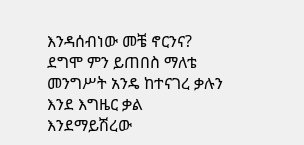እንዳሰብነው መቼ ኖርንና? ደግሞ ምን ይጠበስ ማለቴ መንግሥት አንዴ ከተናገረ ቃሉን እንደ እግዜር ቃል እንደማይሽረው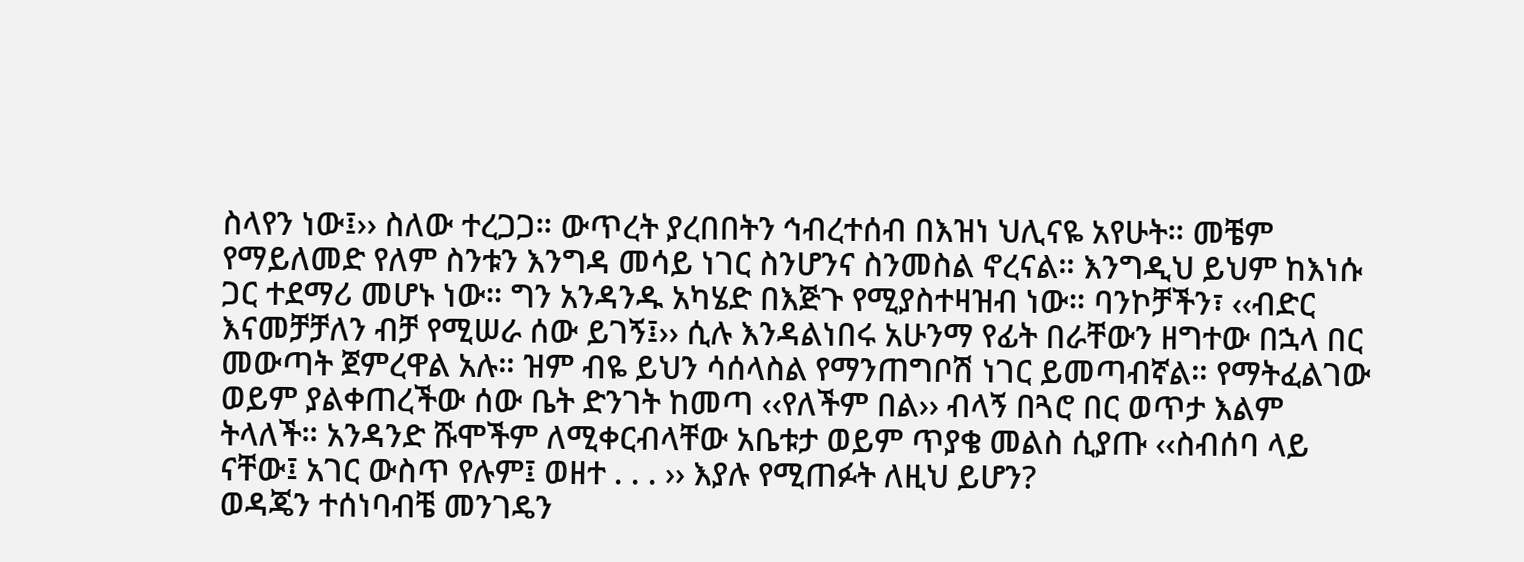ስላየን ነው፤›› ስለው ተረጋጋ። ውጥረት ያረበበትን ኅብረተሰብ በእዝነ ህሊናዬ አየሁት። መቼም የማይለመድ የለም ስንቱን እንግዳ መሳይ ነገር ስንሆንና ስንመስል ኖረናል። እንግዲህ ይህም ከእነሱ ጋር ተደማሪ መሆኑ ነው። ግን አንዳንዱ አካሄድ በእጅጉ የሚያስተዛዝብ ነው። ባንኮቻችን፣ ‹‹ብድር እናመቻቻለን ብቻ የሚሠራ ሰው ይገኝ፤›› ሲሉ እንዳልነበሩ አሁንማ የፊት በራቸውን ዘግተው በኋላ በር መውጣት ጀምረዋል አሉ። ዝም ብዬ ይህን ሳሰላስል የማንጠግቦሽ ነገር ይመጣብኛል። የማትፈልገው ወይም ያልቀጠረችው ሰው ቤት ድንገት ከመጣ ‹‹የለችም በል›› ብላኝ በጓሮ በር ወጥታ እልም ትላለች። አንዳንድ ሹሞችም ለሚቀርብላቸው አቤቱታ ወይም ጥያቄ መልስ ሲያጡ ‹‹ስብሰባ ላይ ናቸው፤ አገር ውስጥ የሉም፤ ወዘተ . . . ›› እያሉ የሚጠፉት ለዚህ ይሆን?
ወዳጄን ተሰነባብቼ መንገዴን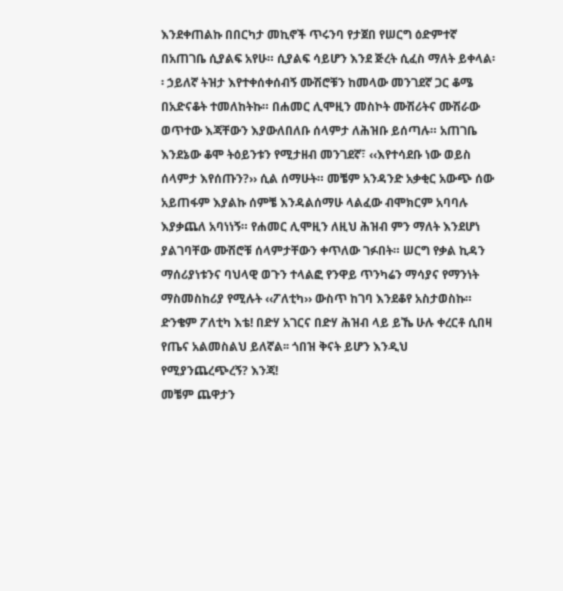እንደቀጠልኩ በበርካታ መኪኖች ጥሩንባ የታጀበ የሠርግ ዕድምተኛ በአጠገቤ ሲያልፍ አየሁ። ሲያልፍ ሳይሆን እንደ ጅረት ሲፈስ ማለት ይቀላል፡፡ ኃይለኛ ትዝታ እየተቀሰቀሰብኝ ሙሽሮቹን ከመላው መንገደኛ ጋር ቆሜ በአድናቆት ተመለከትኩ። በሐመር ሊሞዚን መስኮት ሙሽሪትና ሙሽራው ወጥተው እጃቸውን እያውለበለቡ ሰላምታ ለሕዝቡ ይሰጣሉ። አጠገቤ እንደኔው ቆሞ ትዕይንቱን የሚታዘብ መንገደኛ፣ ‹‹እየተሳደቡ ነው ወይስ ሰላምታ እየሰጡን?›› ሲል ሰማሁት። መቼም አንዳንድ አቃቂር አውጭ ሰው አይጠፋም እያልኩ ሰምቼ እንዳልሰማሁ ላልፈው ብሞክርም አባባሉ እያቃጨለ አባነነኝ። የሐመር ሊሞዚን ለዚህ ሕዝብ ምን ማለት እንደሆነ ያልገባቸው ሙሽሮቹ ሰላምታቸውን ቀጥለው ገፉበት። ሠርግ የቃል ኪዳን ማሰሪያነቱንና ባህላዊ ወጉን ተላልፎ የንዋይ ጥንካሬን ማሳያና የማንነት ማስመስከሪያ የሚሉት ‹‹ፖለቲካ›› ውስጥ ከገባ እንደቆየ አስታወስኩ። ድንቄም ፖለቲካ እቴ! በድሃ አገርና በድሃ ሕዝብ ላይ ይኼ ሁሉ ቀረርቶ ሲበዛ የጤና አልመስልህ ይለኛል፡፡ ጎበዝ ቅናት ይሆን እንዲህ የሚያንጨረጭረኝ? እንጃ!
መቼም ጨዋታን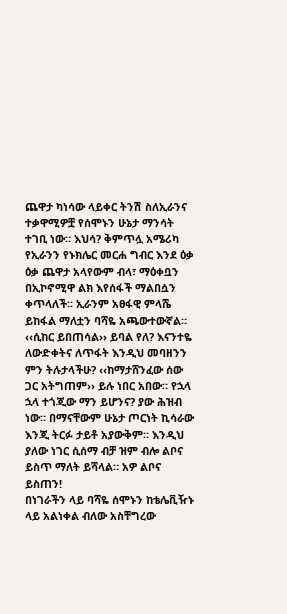ጨዋታ ካነሳው ላይቀር ትንሽ ስለኢራንና ተቃዋሚዎቿ የሰሞኑን ሁኔታ ማንሳት ተገቢ ነው። እህሳ? ቅምጥሏ አሜሪካ የኢራንን የኑክሌር መርሐ ግብር እንደ ዕቃ ዕቃ ጨዋታ አላየውም ብላ፣ ማዕቀቧን በኢኮኖሚዋ ልክ እየሰፋች ማልበሷን ቀጥላለች። ኢራንም አፀፋዊ ምላሼ ይከፋል ማለቷን ባሻዬ አጫውተውኛል። ‹‹ሲከር ይበጠሳል›› ይባል የለ? እናንተዬ ለውድቀትና ለጥፋት እንዲህ መባዘንን ምን ትሉታላችሁ? ‹‹ከማታሸንፈው ሰው ጋር አትግጠም›› ይሉ ነበር አበው። የኋላ ኋላ ተጎጂው ማን ይሆንና? ያው ሕዝብ ነው። በማናቸውም ሁኔታ ጦርነት ኪሳራው እንጂ ትርፉ ታይቶ አያውቅም። እንዲህ ያለው ነገር ሲሰማ ብቻ ዝም ብሎ ልቦና ይስጥ ማለት ይሻላል። አዎ ልቦና ይስጠን!
በነገራችን ላይ ባሻዬ ሰሞኑን ከቴሌቪዥኑ ላይ አልነቀል ብለው አስቸግረው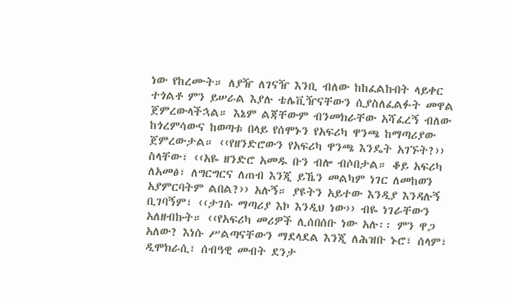ነው የከረሙት። ለያዥ ለገናዥ እንቢ ብለው ከከፈልኩበት ላይቀር ተጎልቶ ምን ይሠራል እያሉ ቴሌቪዥናቸውን ሲያስለፈልፉት መዋል ጀምረውላችኋል። እኔም ልጃቸውም ብንመክራቸው አሻፈረኝ ብለው ከጎረምሳውና ከወጣቱ በላይ የሰሞኑን የአፍሪካ ዋንጫ ከማጣሪያው ጀምረውታል። ‹‹የዘንድሮውን የአፍሪካ ዋንጫ እንዴት አገኙት?›› ስላቸው፣ ‹‹አዬ ዘንድሮ አመዱ ቡን ብሎ ብሶበታል። ቆይ አፍሪካ ለአመፅ፣ ለግርግርና ለጠብ እንጂ ይኼን መልካም ነገር ለመከወን አያምርባትም ልበል?›› አሉኝ። ያዩትን አይተው እንዲያ እንዳሉኝ ቢገባኝም፣ ‹‹ታገሱ ማጣሪያ እኮ እንዲህ ነው›› ብዬ ነገራቸውን አለዘብኩት። ‹‹የአፍሪካ መሪዎች ሊሰበሰቡ ነው አሉ፡፡ ምን ዋጋ አለው? እነሱ ሥልጣናቸውን ማደላደል እንጂ ለሕዝቡ ኑሮ፣ ሰላም፣ ዲሞክራሲ፣ ሰብዓዊ መብት ደንታ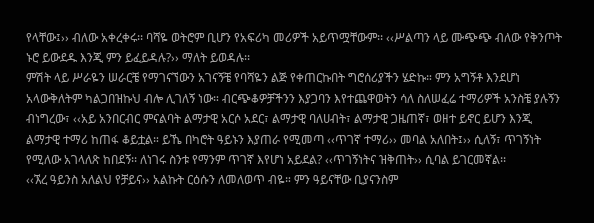የላቸው፤›› ብለው አቀረቀሩ፡፡ ባሻዬ ወትሮም ቢሆን የአፍሪካ መሪዎች አይጥሟቸውም፡፡ ‹‹ሥልጣን ላይ ሙጭጭ ብለው የቅንጦት ኑሮ ይውደዱ እንጂ ምን ይፈይዳሉ?›› ማለት ይወዳሉ፡፡
ምሽት ላይ ሥራዬን ሠራርቼ የማገናኘውን አገናኝቼ የባሻዬን ልጅ የቀጠርኩበት ግሮሰሪያችን ሄድኩ። ምን አግኝቶ እንደሆነ አላውቅለትም ካልጋበዝኩህ ብሎ ሊገለኝ ነው። ብርጭቆዎቻችንን እያጋባን እየተጨዋወትን ሳለ ስለሠፈሬ ተማሪዎች አንስቼ ያሉኝን ብነግረው፣ ‹‹አይ አንበርብር ምናልባት ልማታዊ አርሶ አደር፣ ልማታዊ ባለሀብት፣ ልማታዊ ጋዜጠኛ፣ ወዘተ ይኖር ይሆን እንጂ ልማታዊ ተማሪ ከጠፋ ቆይቷል። ይኼ በካሮት ዓይኑን እያጠራ የሚመጣ ‹‹ጥገኛ ተማሪ›› መባል አለበት፤›› ሲለኝ፣ ጥገኝነት የሚለው አገላለጽ ከበደኝ፡፡ ለነገሩ ስንቱ የማንም ጥገኛ እየሆነ አይደል? ‹‹ጥገኝነትና ዝቅጠት›› ሲባል ይገርመኛል፡፡
‹‹ኧረ ዓይንስ አለልህ የቻይና›› አልኩት ርዕሱን ለመለወጥ ብዬ። ምን ዓይናቸው ቢያናንስም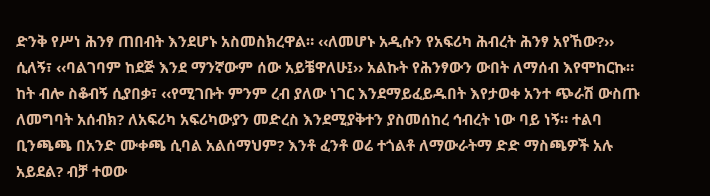ድንቅ የሥነ ሕንፃ ጠበብት እንደሆኑ አስመስክረዋል። ‹‹ለመሆኑ አዲሱን የአፍሪካ ሕብረት ሕንፃ አየኸው?›› ሲለኝ፣ ‹‹ባልገባም ከደጅ እንደ ማንኛውም ሰው አይቼዋለሁ፤›› አልኩት የሕንፃውን ውበት ለማሰብ እየሞከርኩ። ከት ብሎ ስቆብኝ ሲያበቃ፣ ‹‹የሚገቡት ምንም ረብ ያለው ነገር እንደማይፈይዱበት እየታወቀ አንተ ጭራሽ ውስጡ ለመግባት አሰብክ? ለአፍሪካ አፍሪካውያን መድረስ እንደሚያቅተን ያስመሰከረ ኅብረት ነው ባይ ነኝ። ተልባ ቢንጫጫ በአንድ ሙቀጫ ሲባል አልሰማህም? እንቶ ፈንቶ ወሬ ተጎልቶ ለማውራትማ ድድ ማስጫዎች አሉ አይደል? ብቻ ተወው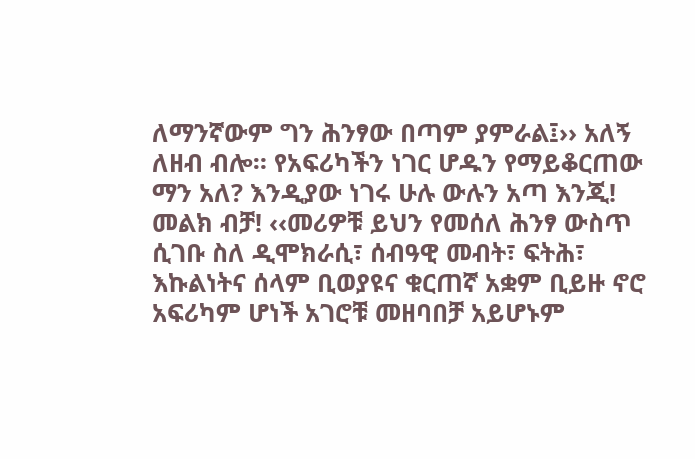ለማንኛውም ግን ሕንፃው በጣም ያምራል፤›› አለኝ ለዘብ ብሎ። የአፍሪካችን ነገር ሆዱን የማይቆርጠው ማን አለ? እንዲያው ነገሩ ሁሉ ውሉን አጣ እንጂ! መልክ ብቻ! ‹‹መሪዎቹ ይህን የመሰለ ሕንፃ ውስጥ ሲገቡ ስለ ዲሞክራሲ፣ ሰብዓዊ መብት፣ ፍትሕ፣ እኩልነትና ሰላም ቢወያዩና ቁርጠኛ አቋም ቢይዙ ኖሮ አፍሪካም ሆነች አገሮቹ መዘባበቻ አይሆኑም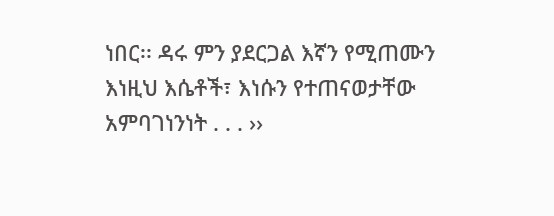ነበር፡፡ ዳሩ ምን ያደርጋል እኛን የሚጠሙን እነዚህ እሴቶች፣ እነሱን የተጠናወታቸው አምባገነንነት . . . ››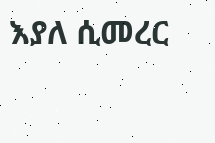እያለ ሲመረር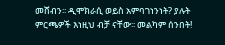መሸብን፡፡ ዲሞክራሲ ወይስ አምባገነንነት? ያሉት ምርጫዎች እነዚህ ብቻ ናቸው፡፡ መልካም ሰንበት!